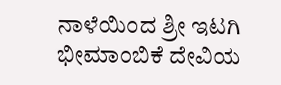ನಾಳೆಯಿಂದ ಶ್ರೀ ಇಟಗಿ ಭೀಮಾಂಬಿಕೆ ದೇವಿಯ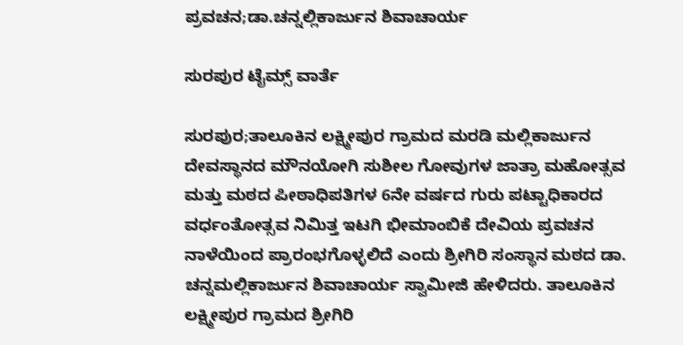ಪ್ರವಚನ;ಡಾ.ಚನ್ನಲ್ಲಿಕಾರ್ಜುನ ಶಿವಾಚಾರ್ಯ

ಸುರಪುರ ಟೈಮ್ಸ್ ವಾರ್ತೆ

ಸುರಪುರ;ತಾಲೂಕಿನ ಲಕ್ಷ್ಮೀಪುರ ಗ್ರಾಮದ ಮರಡಿ ಮಲ್ಲಿಕಾರ್ಜುನ ದೇವಸ್ಥಾನದ ಮೌನಯೋಗಿ ಸುಶೀಲ ಗೋವುಗಳ ಜಾತ್ರಾ ಮಹೋತ್ಸವ ಮತ್ತು ಮಠದ ಪೀಠಾಧಿಪತಿಗಳ 6ನೇ ವರ್ಷದ ಗುರು ಪಟ್ಟಾಧಿಕಾರದ ವರ್ಧಂತೋತ್ಸವ ನಿಮಿತ್ತ ಇಟಗಿ ಭೀಮಾಂಬಿಕೆ ದೇವಿಯ ಪ್ರವಚನ ನಾಳೆಯಿಂದ ಪ್ರಾರಂಭಗೊಳ್ಳಲಿದೆ ಎಂದು ಶ್ರೀಗಿರಿ ಸಂಸ್ಥಾನ ಮಠದ ಡಾ. ಚನ್ನಮಲ್ಲಿಕಾರ್ಜುನ ಶಿವಾಚಾರ್ಯ ಸ್ವಾಮೀಜಿ ಹೇಳಿದರು. ತಾಲೂಕಿನ ಲಕ್ಷ್ಮೀಪುರ ಗ್ರಾಮದ ಶ್ರೀಗಿರಿ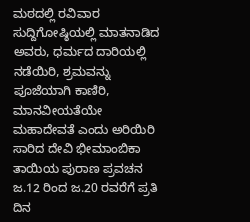ಮಠದಲ್ಲಿ ರವಿವಾರ ಸುದ್ದಿಗೋಷ್ಠಿಯಲ್ಲಿ ಮಾತನಾಡಿದ ಅವರು, ಧರ್ಮದ ದಾರಿಯಲ್ಲಿ ನಡೆಯಿರಿ, ಶ್ರಮವನ್ನು ಪೂಜೆಯಾಗಿ ಕಾಣಿರಿ, ಮಾನವೀಯತೆಯೇ ಮಹಾದೇವತೆ ಎಂದು ಅರಿಯಿರಿ ಸಾರಿದ ದೇವಿ ಭೀಮಾಂಬಿಕಾ ತಾಯಿಯ ಪುರಾಣ ಪ್ರವಚನ ಜ.12 ರಿಂದ ಜ.20 ರವರೆಗೆ ಪ್ರತಿ ದಿನ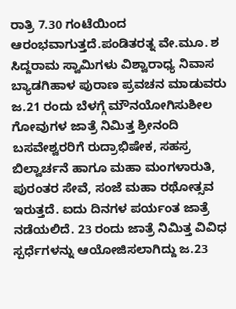ರಾತ್ರಿ 7.30 ಗಂಟೆಯಿಂದ ಆರಂಭವಾಗುತ್ತದೆ.ಪಂಡಿತರತ್ನ ವೇ.ಮೂ. ಶ ಸಿದ್ದರಾಮ ಸ್ವಾಮಿಗಳು ವಿಶ್ವಾರಾಧ್ಯ ನಿವಾಸ ಬ್ಯಾಡಗಿಹಾಳ ಪುರಾಣ ಪ್ರವಚನ ಮಾಡುವರು
ಜ.21 ರಂದು ಬೆಳಗ್ಗೆ ಮೌನಯೋಗಿಸುಶೀಲ ಗೋವುಗಳ ಜಾತ್ರೆ ನಿಮಿತ್ತ ಶ್ರೀನಂದಿ ಬಸವೇಶ್ವರರಿಗೆ ರುದ್ರಾಭಿಷೇಕ, ಸಹಸ್ರ ಬಿಲ್ವಾರ್ಚನೆ ಹಾಗೂ ಮಹಾ ಮಂಗಳಾರುತಿ, ಪುರಂತರ ಸೇವೆ, ಸಂಜೆ ಮಹಾ ರಥೋತ್ಸವ ಇರುತ್ತದೆ. ಐದು ದಿನಗಳ ಪರ್ಯಂತ ಜಾತ್ರೆ ನಡೆಯಲಿದೆ. 23 ರಂದು ಜಾತ್ರೆ ನಿಮಿತ್ತ ವಿವಿಧ ಸ್ಪರ್ಧೆಗಳನ್ನು ಆಯೋಜಿಸಲಾಗಿದ್ದು ಜ.23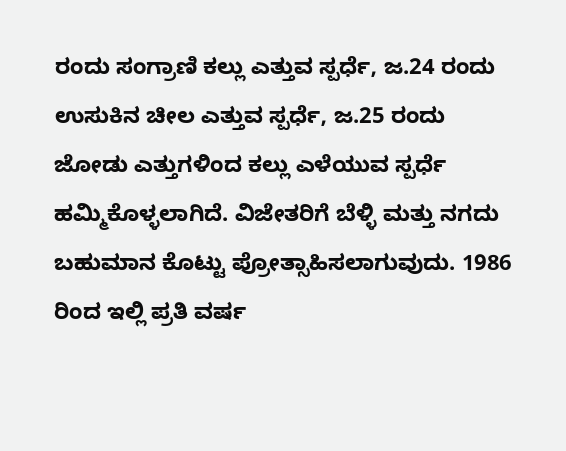ರಂದು ಸಂಗ್ರಾಣಿ ಕಲ್ಲು ಎತ್ತುವ ಸ್ಪರ್ಧೆ, ಜ.24 ರಂದು ಉಸುಕಿನ ಚೀಲ ಎತ್ತುವ ಸ್ಪರ್ಧೆ, ಜ.25 ರಂದು ಜೋಡು ಎತ್ತುಗಳಿಂದ ಕಲ್ಲು ಎಳೆಯುವ ಸ್ಪರ್ಧೆ ಹಮ್ಮಿಕೊಳ್ಳಲಾಗಿದೆ. ವಿಜೇತರಿಗೆ ಬೆಳ್ಳಿ ಮತ್ತು ನಗದು ಬಹುಮಾನ ಕೊಟ್ಟು ಪ್ರೋತ್ಸಾಹಿಸಲಾಗುವುದು. 1986 ರಿಂದ ಇಲ್ಲಿ ಪ್ರತಿ ವರ್ಷ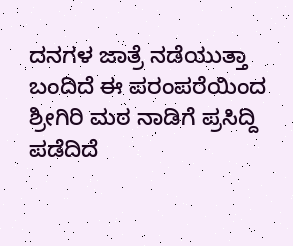ದನಗಳ ಜಾತ್ರೆ ನಡೆಯುತ್ತಾ ಬಂದಿದೆ ಈ ಪರಂಪರೆಯಿಂದ ಶ್ರೀಗಿರಿ ಮಠ ನಾಡಿಗೆ ಪ್ರಸಿದ್ದಿ ಪಡೆದಿದೆ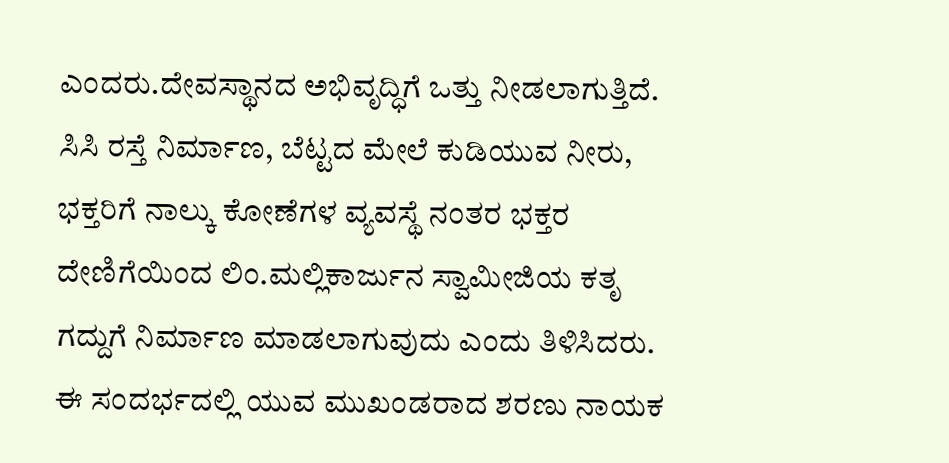ಎಂದರು.ದೇವಸ್ಥಾನದ ಅಭಿವೃದ್ಧಿಗೆ ಒತ್ತು ನೀಡಲಾಗುತ್ತಿದೆ. ಸಿಸಿ ರಸ್ತೆ ನಿರ್ಮಾಣ, ಬೆಟ್ಟದ ಮೇಲೆ ಕುಡಿಯುವ ನೀರು, ಭಕ್ತರಿಗೆ ನಾಲ್ಕು ಕೋಣೆಗಳ ವ್ಯವಸ್ಥೆ ನಂತರ ಭಕ್ತರ ದೇಣಿಗೆಯಿಂದ ಲಿಂ.ಮಲ್ಲಿಕಾರ್ಜುನ ಸ್ವಾಮೀಜಿಯ ಕತೃ ಗದ್ದುಗೆ ನಿರ್ಮಾಣ ಮಾಡಲಾಗುವುದು ಎಂದು ತಿಳಿಸಿದರು. ಈ ಸಂದರ್ಭದಲ್ಲಿ ಯುವ ಮುಖಂಡರಾದ ಶರಣು ನಾಯಕ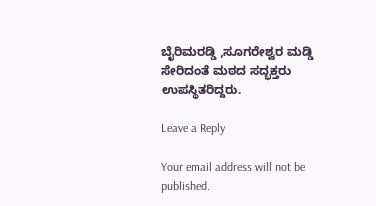ಬೈರಿಮರಡ್ಡಿ ,ಸೂಗರೇಶ್ವರ ಮಡ್ಡಿ ಸೇರಿದಂತೆ ಮಠದ ಸದ್ಭಕ್ತರು ಉಪಸ್ಥಿತರಿದ್ದರು.

Leave a Reply

Your email address will not be published.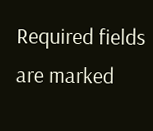Required fields are marked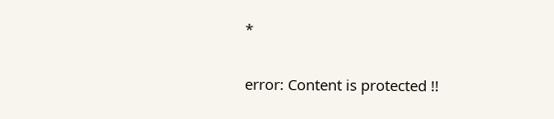*

error: Content is protected !!